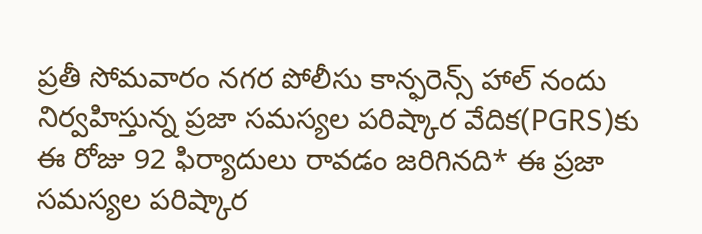ప్రతీ సోమవారం నగర పోలీసు కాన్ఫరెన్స్ హాల్ నందు నిర్వహిస్తున్న ప్రజా సమస్యల పరిష్కార వేదిక(PGRS)కు ఈ రోజు 92 ఫిర్యాదులు రావడం జరిగినది* ఈ ప్రజా సమస్యల పరిష్కార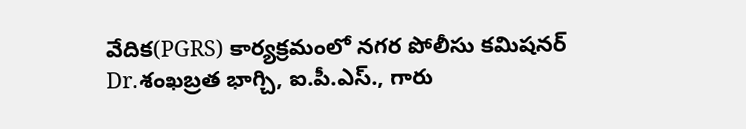వేదిక(PGRS) కార్యక్రమంలో నగర పోలీసు కమిషనర్ Dr.శంఖబ్రత భాగ్చి, ఐ.పీ.ఎస్., గారు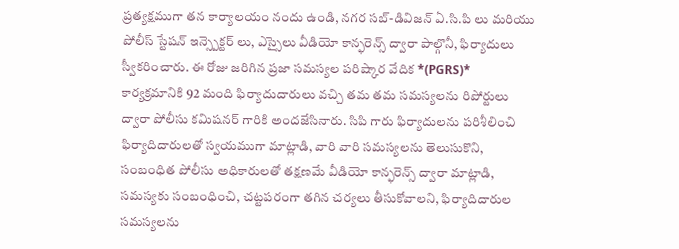ప్రత్యక్షముగా తన కార్యాలయం నందు ఉండి, నగర సబ్-డివిజన్ ఏ.సి.పి లు మరియు పోలీస్ స్టేషన్ ఇన్స్పెక్టర్ లు, ఎస్సైలు వీడియో కాన్ఫరెన్స్ ద్వారా పాల్గొనీ, ఫిర్యాదులు స్వీకరించారు. ఈ రోజు జరిగిన ప్రజా సమస్యల పరిష్కార వేదిక *(PGRS)* కార్యక్రమానికి 92 మంది ఫిర్యాదుదారులు వచ్చి తమ తమ సమస్యలను రిపోర్టులు ద్వారా పోలీసు కమిషనర్ గారికి అందజేసినారు. సిపి గారు ఫిర్యాదులను పరిశీలించి ఫిర్యాదిదారులతో స్వయముగా మాట్లాడి, వారి వారి సమస్యలను తెలుసుకొని, సంబంధిత పోలీసు అధికారులతో తక్షణమే వీడియో కాన్ఫరెన్స్ ద్వారా మాట్లాడి, సమస్యకు సంబంధించి, చట్టపరంగా తగిన చర్యలు తీసుకోవాలని, ఫిర్యాదిదారుల సమస్యలను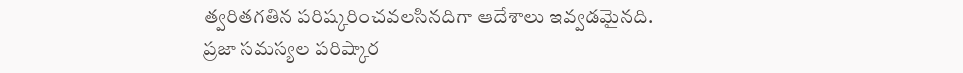త్వరితగతిన పరిష్కరించవలసినదిగా ఆదేశాలు ఇవ్వడమైనది.
ప్రజా సమస్యల పరిష్కార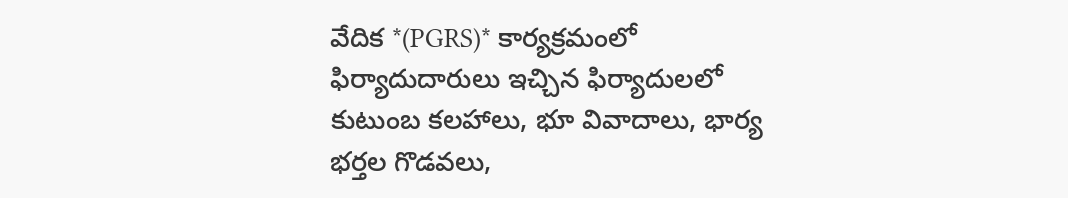వేదిక *(PGRS)* కార్యక్రమంలో ఫిర్యాదుదారులు ఇచ్చిన ఫిర్యాదులలో కుటుంబ కలహాలు, భూ వివాదాలు, భార్య భర్తల గొడవలు,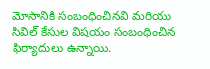మోసానికి సంబంధించినవి మరియు సివిల్ కేసుల విషయం సంబంధించిన ఫిర్యాదులు ఉన్నాయి.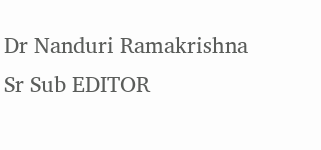Dr Nanduri Ramakrishna
Sr Sub EDITOR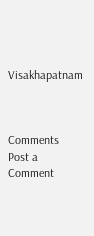Visakhapatnam



Comments
Post a Comment